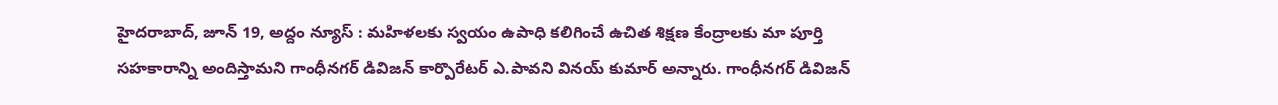హైదరాబాద్, జూన్ 19, అద్దం న్యూస్ : మహిళలకు స్వయం ఉపాధి కలిగించే ఉచిత శిక్షణ కేంద్రాలకు మా పూర్తి సహకారాన్ని అందిస్తామని గాంధీనగర్ డివిజన్ కార్పొరేటర్ ఎ.పావని వినయ్ కుమార్ అన్నారు. గాంధీనగర్ డివిజన్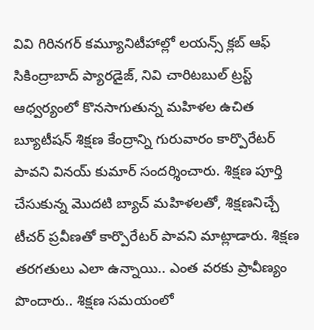వివి గిరినగర్ కమ్యూనిటీహాల్లో లయన్స్ క్లబ్ ఆఫ్ సికింద్రాబాద్ ప్యారడైజ్, నివి చారిటబుల్ ట్రస్ట్ ఆధ్వర్యంలో కొనసాగుతున్న మహిళల ఉచిత బ్యూటీషన్ శిక్షణ కేంద్రాన్ని గురువారం కార్పొరేటర్ పావని వినయ్ కుమార్ సందర్శించారు. శిక్షణ పూర్తి చేసుకున్న మొదటి బ్యాచ్ మహిళలతో, శిక్షణనిచ్చే టీచర్ ప్రవీణతో కార్పొరేటర్ పావని మాట్లాడారు. శిక్షణ తరగతులు ఎలా ఉన్నాయి.. ఎంత వరకు ప్రావీణ్యం పొందారు.. శిక్షణ సమయంలో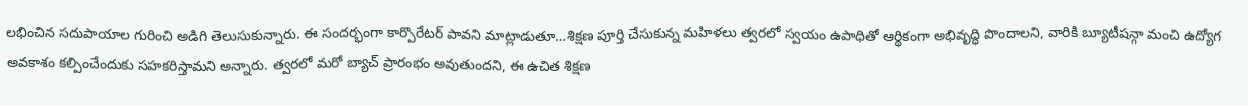లభించిన సదుపాయాల గురించి అడిగి తెలుసుకున్నారు. ఈ సందర్భంగా కార్పొరేటర్ పావని మాట్లాడుతూ…శిక్షణ పూర్తి చేసుకున్న మహిళలు త్వరలో స్వయం ఉపాధితో ఆర్థికంగా అభివృద్ధి పొందాలని, వారికి బ్యూటీషన్గా మంచి ఉద్యోగ అవకాశం కల్పించేందుకు సహకరిస్తామని అన్నారు. త్వరలో మరో బ్యాచ్ ప్రారంభం అవుతుందని, ఈ ఉచిత శిక్షణ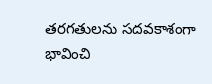తరగతులను సదవకాశంగా భావించి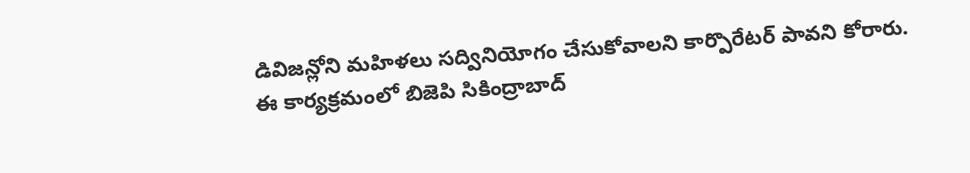డివిజన్లోని మహిళలు సద్వినియోగం చేసుకోవాలని కార్పొరేటర్ పావని కోరారు. ఈ కార్యక్రమంలో బిజెపి సికింద్రాబాద్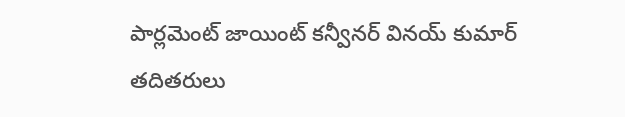పార్లమెంట్ జాయింట్ కన్వీనర్ వినయ్ కుమార్ తదితరులు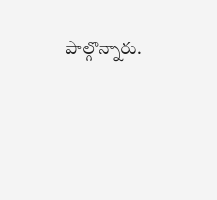పాల్గొన్నారు.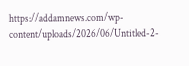https://addamnews.com/wp-content/uploads/2026/06/Untitled-2-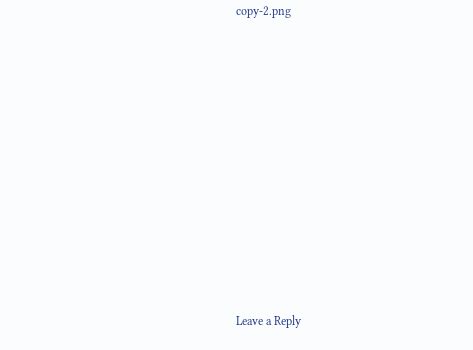copy-2.png













Leave a Reply